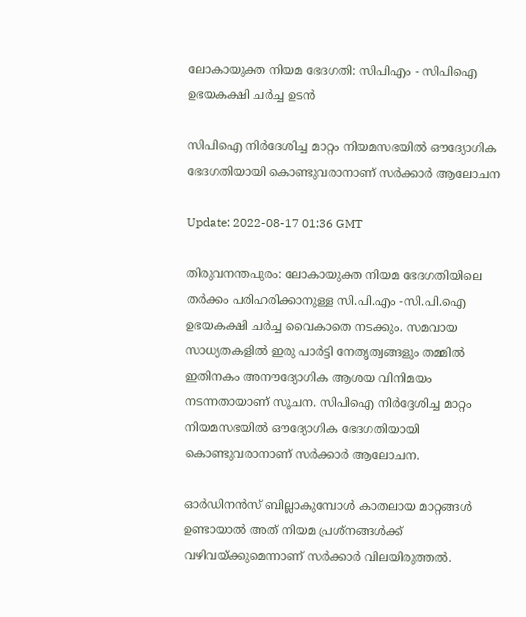ലോകായുക്ത നിയമ ഭേദഗതി: സിപിഎം - സിപിഐ ഉഭയകക്ഷി ചർച്ച ഉടൻ

സിപിഐ നിർദേശിച്ച മാറ്റം നിയമസഭയിൽ ഔദ്യോഗിക ഭേദഗതിയായി കൊണ്ടുവരാനാണ് സർക്കാർ ആലോചന

Update: 2022-08-17 01:36 GMT

തിരുവനന്തപുരം: ലോകായുക്ത നിയമ ഭേദഗതിയിലെ തർക്കം പരിഹരിക്കാനുള്ള സി.പി.എം -സി.പി.ഐ ഉഭയകക്ഷി ചർച്ച വൈകാതെ നടക്കും. സമവായ സാധ്യതകളിൽ ഇരു പാർട്ടി നേതൃത്വങ്ങളും തമ്മിൽ ഇതിനകം അനൗദ്യോഗിക ആശയ വിനിമയം നടന്നതായാണ് സൂചന. സിപിഐ നിർദ്ദേശിച്ച മാറ്റം നിയമസഭയിൽ ഔദ്യോഗിക ഭേദഗതിയായി കൊണ്ടുവരാനാണ് സർക്കാർ ആലോചന.

ഓർഡിനൻസ് ബില്ലാകുമ്പോൾ കാതലായ മാറ്റങ്ങൾ ഉണ്ടായാൽ അത് നിയമ പ്രശ്‌നങ്ങൾക്ക് വഴിവയ്ക്കുമെന്നാണ് സർക്കാർ വിലയിരുത്തൽ.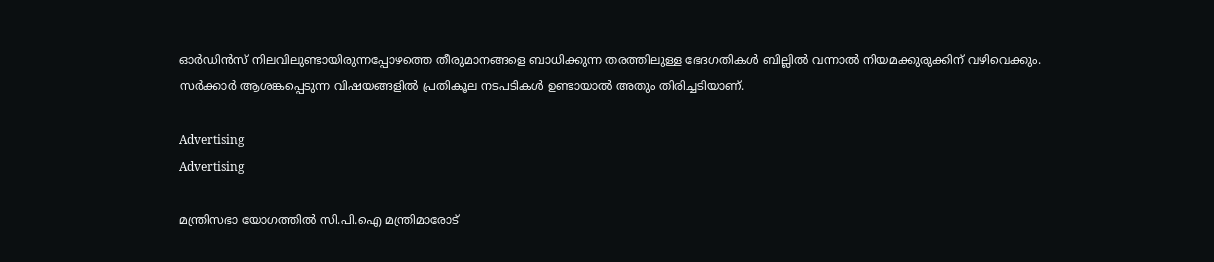ഓർഡിൻസ് നിലവിലുണ്ടായിരുന്നപ്പോഴത്തെ തീരുമാനങ്ങളെ ബാധിക്കുന്ന തരത്തിലുള്ള ഭേദഗതികൾ ബില്ലിൽ വന്നാൽ നിയമക്കുരുക്കിന് വഴിവെക്കും. സർക്കാർ ആശങ്കപ്പെടുന്ന വിഷയങ്ങളിൽ പ്രതികൂല നടപടികൾ ഉണ്ടായാൽ അതും തിരിച്ചടിയാണ്.

Advertising
Advertising

മന്ത്രിസഭാ യോഗത്തിൽ സി.പി.ഐ മന്ത്രിമാരോട്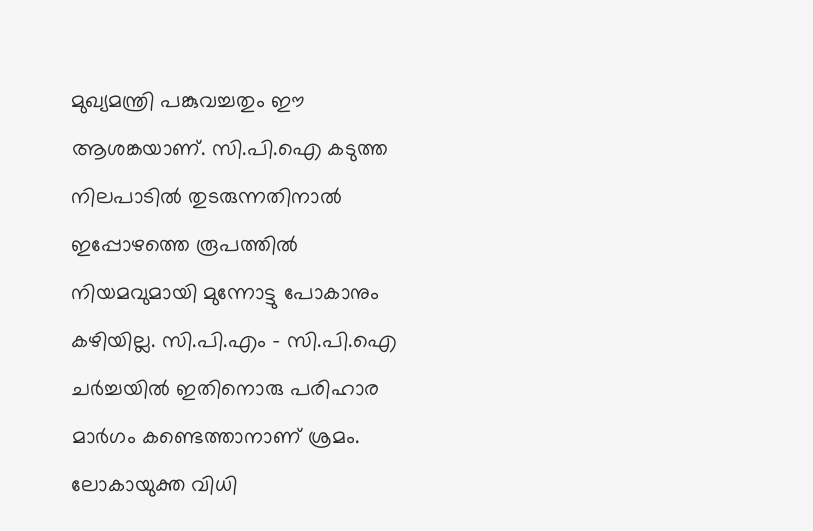മുഖ്യമന്ത്രി പങ്കുവച്ചതും ഈ ആശങ്കയാണ്. സി.പി.ഐ കടുത്ത നിലപാടിൽ തുടരുന്നതിനാൽ ഇപ്പോഴത്തെ രൂപത്തിൽ നിയമവുമായി മുന്നോട്ടു പോകാനും കഴിയില്ല. സി.പി.എം - സി.പി.ഐ ചർച്ചയിൽ ഇതിനൊരു പരിഹാര മാർഗം കണ്ടെത്താനാണ് ശ്രമം. ലോകായുക്ത വിധി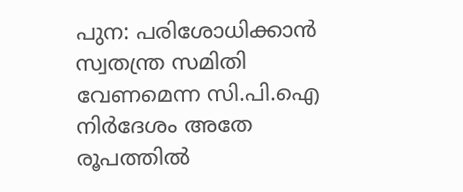പുന: പരിശോധിക്കാൻ സ്വതന്ത്ര സമിതി വേണമെന്ന സി.പി.ഐ നിർദേശം അതേ രൂപത്തിൽ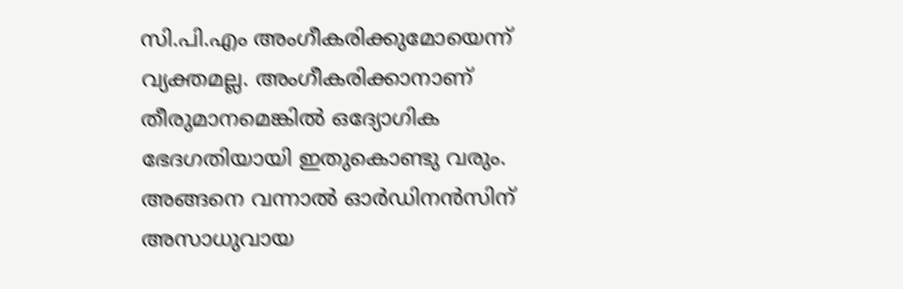സി.പി.എം അംഗീകരിക്കുമോയെന്ന് വ്യക്തമല്ല. അംഗീകരിക്കാനാണ് തീരുമാനമെങ്കിൽ ഒദ്യോഗിക ഭേദഗതിയായി ഇതുകൊണ്ടു വരും. അങ്ങനെ വന്നാൽ ഓർഡിനൻസിന് അസാധുവായ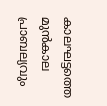കാലഘട്ടത്തെ മുൻകാല പ്രാബല്യവും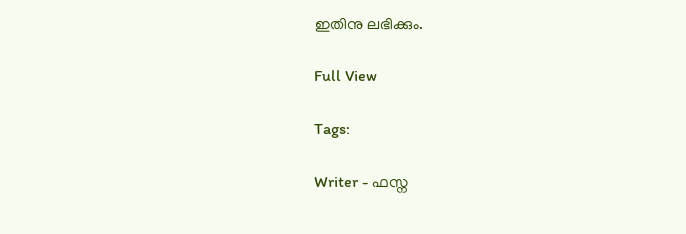ഇതിനു ലഭിക്കും.

Full View

Tags:

Writer - ഫസ്ന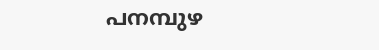പനമ്പുഴ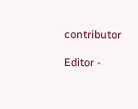contributor

Editor -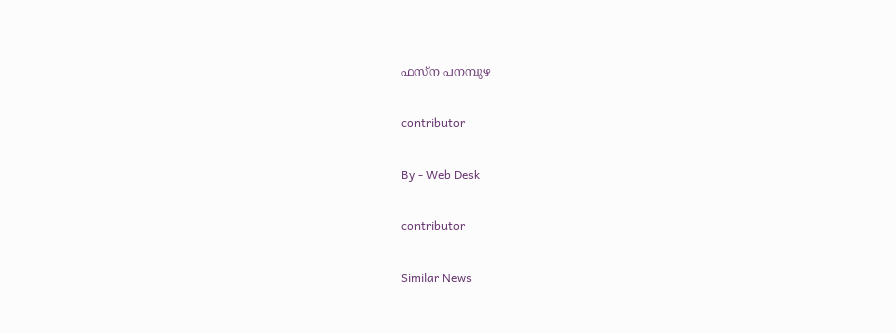ഫസ്ന പനമ്പുഴ

contributor

By - Web Desk

contributor

Similar News